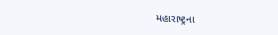મહારાષ્ટ્રના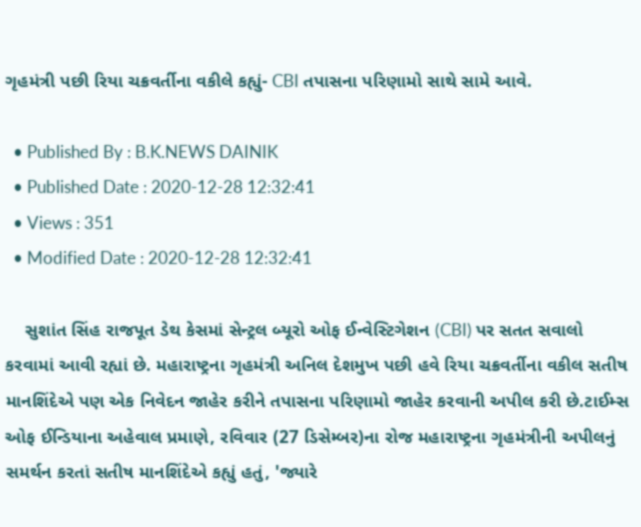ગૃહમંત્રી પછી રિયા ચક્રવર્તીના વકીલે કહ્યું- CBI તપાસના પરિણામો સાથે સામે આવે.

  • Published By : B.K.NEWS DAINIK
  • Published Date : 2020-12-28 12:32:41
  • Views : 351
  • Modified Date : 2020-12-28 12:32:41

    સુશાંત સિંહ રાજપૂત ડેથ કેસમાં સેન્ટ્રલ બ્યૂરો ઓફ ઈન્વેસ્ટિગેશન (CBI) પર સતત સવાલો કરવામાં આવી રહ્યાં છે. મહારાષ્ટ્રના ગૃહમંત્રી અનિલ દેશમુખ પછી હવે રિયા ચક્રવર્તીના વકીલ સતીષ માનશિંદેએ પણ એક નિવેદન જાહેર કરીને તપાસના પરિણામો જાહેર કરવાની અપીલ કરી છે.ટાઈમ્સ ઓફ ઈન્ડિયાના અહેવાલ પ્રમાણે, રવિવાર (27 ડિસેમ્બર)ના રોજ મહારાષ્ટ્રના ગૃહમંત્રીની અપીલનું સમર્થન કરતાં સતીષ માનશિંદેએ કહ્યું હતું, 'જ્યારે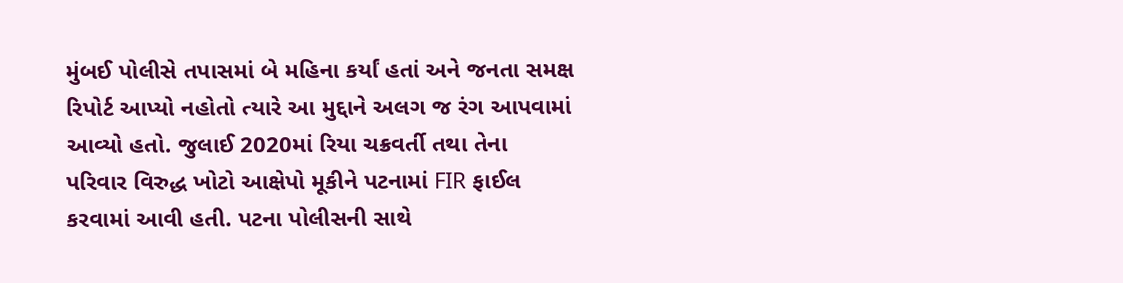મુંબઈ પોલીસે તપાસમાં બે મહિના કર્યાં હતાં અને જનતા સમક્ષ રિપોર્ટ આપ્યો નહોતો ત્યારે આ મુદ્દાને અલગ જ રંગ આપવામાં આવ્યો હતો. જુલાઈ 2020માં રિયા ચક્રવર્તી તથા તેના પરિવાર વિરુદ્ધ ખોટો આક્ષેપો મૂકીને પટનામાં FIR ફાઈલ કરવામાં આવી હતી. પટના પોલીસની સાથે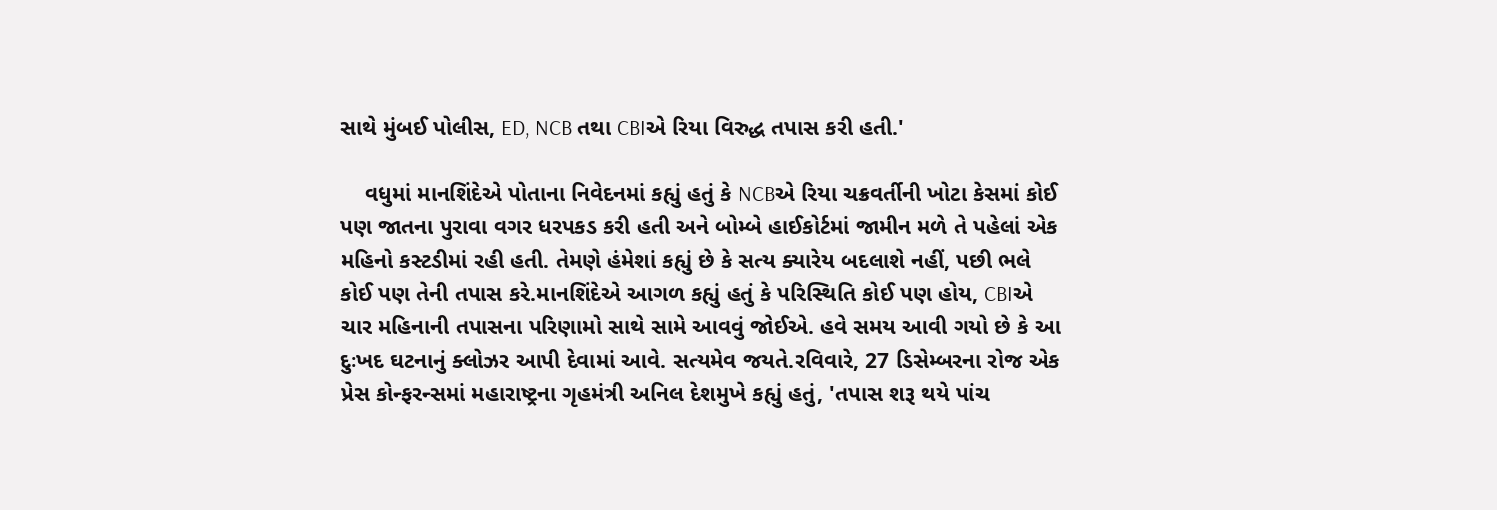સાથે મુંબઈ પોલીસ, ED, NCB તથા CBIએ રિયા વિરુદ્ધ તપાસ કરી હતી.'

    વધુમાં માનશિંદેએ પોતાના નિવેદનમાં કહ્યું હતું કે NCBએ રિયા ચક્રવર્તીની ખોટા કેસમાં કોઈ પણ જાતના પુરાવા વગર ધરપકડ કરી હતી અને બોમ્બે હાઈકોર્ટમાં જામીન મળે તે પહેલાં એક મહિનો કસ્ટડીમાં રહી હતી. તેમણે હંમેશાં કહ્યું છે કે સત્ય ક્યારેય બદલાશે નહીં, પછી ભલે કોઈ પણ તેની તપાસ કરે.માનશિંદેએ આગળ કહ્યું હતું કે પરિસ્થિતિ કોઈ પણ હોય, CBIએ ચાર મહિનાની તપાસના પરિણામો સાથે સામે આવવું જોઈએ. હવે સમય આવી ગયો છે કે આ દુઃખદ ઘટનાનું ક્લોઝર આપી દેવામાં આવે. સત્યમેવ જયતે.રવિવારે, 27 ડિસેમ્બરના રોજ એક પ્રેસ કોન્ફરન્સમાં મહારાષ્ટ્રના ગૃહમંત્રી અનિલ દેશમુખે કહ્યું હતું, 'તપાસ શરૂ થયે પાંચ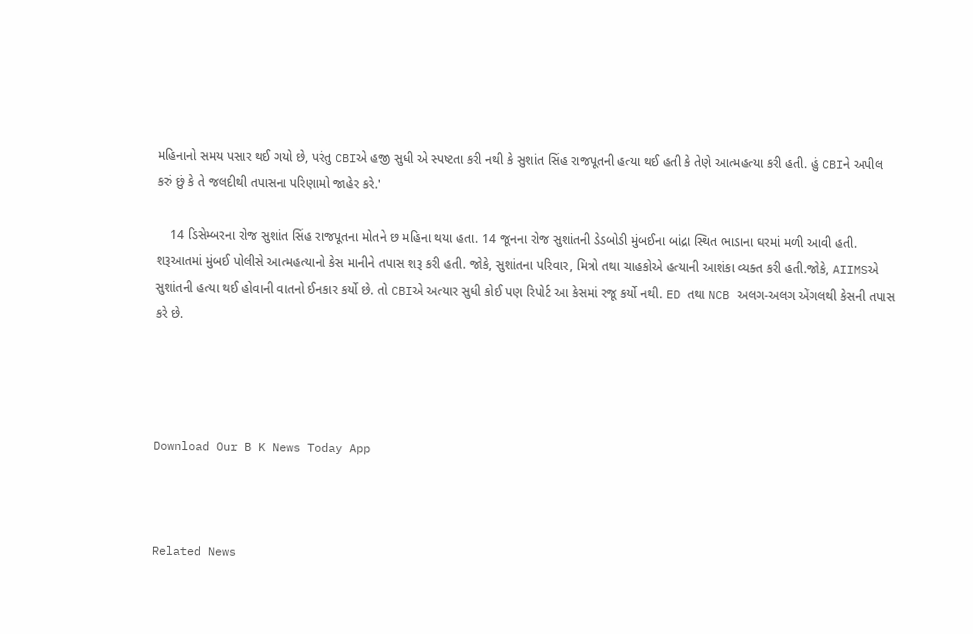મહિનાનો સમય પસાર થઈ ગયો છે, પરંતુ CBIએ હજી સુધી એ સ્પષ્ટતા કરી નથી કે સુશાંત સિંહ રાજપૂતની હત્યા થઈ હતી કે તેણે આત્મહત્યા કરી હતી. હું CBIને અપીલ કરું છું કે તે જલદીથી તપાસના પરિણામો જાહેર કરે.'

    14 ડિસેમ્બરના રોજ સુશાંત સિંહ રાજપૂતના મોતને છ મહિના થયા હતા. 14 જૂનના રોજ સુશાંતની ડેડબોડી મુંબઈના બાંદ્રા સ્થિત ભાડાના ઘરમાં મળી આવી હતી. શરૂઆતમાં મુંબઈ પોલીસે આત્મહત્યાનો કેસ માનીને તપાસ શરૂ કરી હતી. જોકે, સુશાંતના પરિવાર, મિત્રો તથા ચાહકોએ હત્યાની આશંકા વ્યક્ત કરી હતી.જોકે, AIIMSએ સુશાંતની હત્યા થઈ હોવાની વાતનો ઈનકાર કર્યો છે. તો CBIએ અત્યાર સુધી કોઈ પણ રિપોર્ટ આ કેસમાં રજૂ કર્યો નથી. ED તથા NCB અલગ-અલગ એંગલથી કેસની તપાસ કરે છે.




Download Our B K News Today App



Related News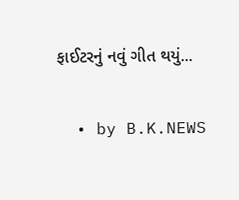ફાઈટરનું નવું ગીત થયું...

  • by B.K.NEWS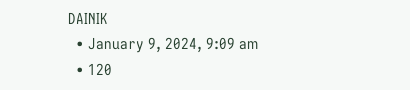DAINIK
  • January 9, 2024, 9:09 am
  • 120